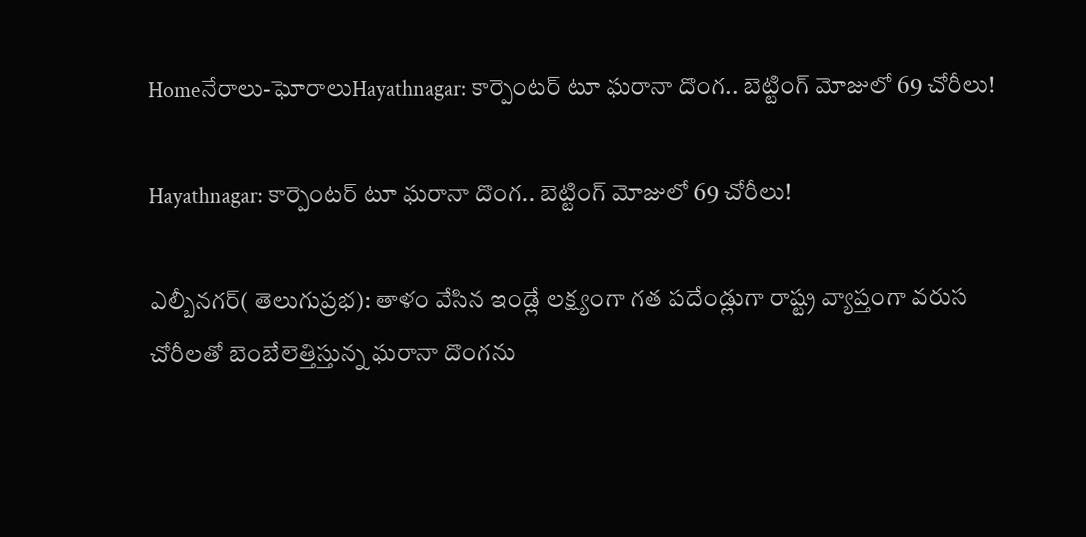Homeనేరాలు-ఘోరాలుHayathnagar: కార్పెంటర్ టూ ఘరానా దొంగ.. బెట్టింగ్ మోజులో 69 చోరీలు!

Hayathnagar: కార్పెంటర్ టూ ఘరానా దొంగ.. బెట్టింగ్ మోజులో 69 చోరీలు!

ఎల్బీనగర్( తెలుగుప్రభ): తాళం వేసిన ఇండ్లే లక్ష్యంగా గత పదేండ్లుగా రాష్ట్ర వ్యాప్తంగా వరుస చోరీలతో బెంబేలెత్తిస్తున్న ఘరానా దొంగను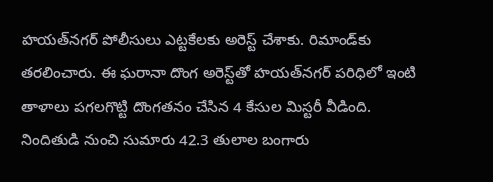హయత్‌నగర్ పోలీసులు ఎట్టకేలకు అరెస్ట్ చేశాకు. రిమాండ్‌కు తరలించారు. ఈ ఘరానా దొంగ అరెస్ట్‌తో హయత్‌నగర్ పరిధిలో ఇంటి తాళాలు పగలగొట్టి దొంగతనం చేసిన 4 కేసుల మిస్టరీ వీడింది. నిందితుడి నుంచి సుమారు 42.3 తులాల బంగారు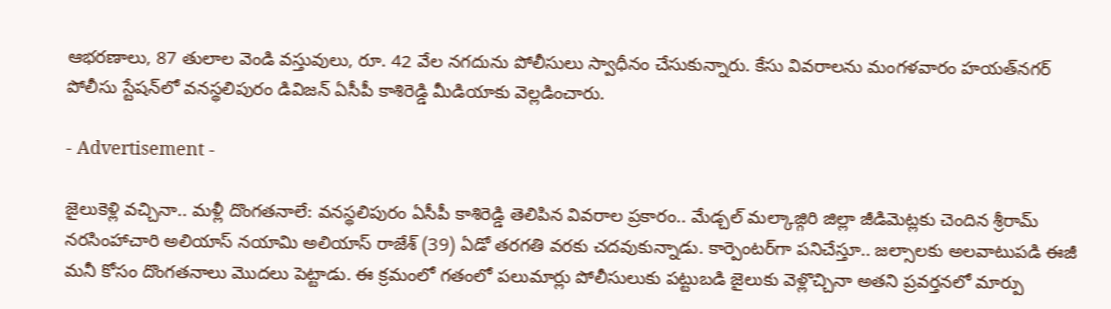ఆభరణాలు, 87 తులాల వెండి వస్తువులు, రూ. 42 వేల నగదును పోలీసులు స్వాధీనం చేసుకున్నారు. కేసు వివరాలను మంగళవారం హయత్‌నగర్ పోలీసు స్టేషన్‌లో వనస్థలిపురం డివిజన్ ఏసీపీ కాశిరెడ్డి మీడియాకు వెల్లడించారు.

- Advertisement -

జైలుకెళ్లి వచ్చినా.. మళ్లీ దొంగతనాలే: వనస్థలిపురం ఏసీపీ కాశిరెడ్డి తెలిపిన వివరాల ప్రకారం.. మేడ్చల్ మల్కాజ్గిరి జిల్లా జీడిమెట్లకు చెందిన శ్రీరామ్ నరసింహాచారి అలియాస్ నయామి అలియాస్ రాజేశ్ (39) ఏడో తరగతి వరకు చదవుకున్నాడు. కార్పెంటర్‌గా పనిచేస్తూ.. జల్సాలకు అలవాటుపడి ఈజీ మనీ కోసం దొంగతనాలు మొదలు పెట్టాడు. ఈ క్రమంలో గతంలో పలుమార్లు పోలీసులుకు పట్టుబడి జైలుకు వెళ్లొచ్చినా అతని ప్రవర్తనలో మార్పు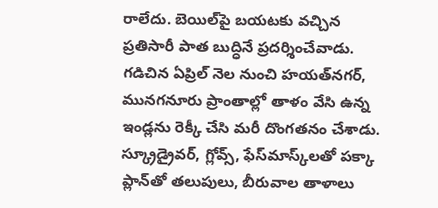రాలేదు. బెయిల్‌పై బయటకు వచ్చిన ప్రతిసారీ పాత బుద్ధినే ప్రదర్శించేవాడు. గడిచిన ఏప్రిల్ నెల నుంచి హయత్‌నగర్, మునగనూరు ప్రాంతాల్లో తాళం వేసి ఉన్న ఇండ్లను రెక్కీ చేసి మరీ దొంగతనం చేశాడు. స్క్రూడ్రైవర్, గ్లోవ్స్, ఫేస్‌మాస్క్‌లతో పక్కా ప్లాన్‌తో తలుపులు, బీరువాల తాళాలు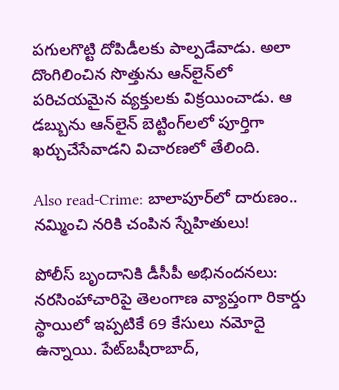పగులగొట్టి దోపిడీలకు పాల్పడేవాడు. అలా దొంగిలించిన సొత్తును ఆన్‌లైన్‌లో పరిచయమైన వ్యక్తులకు విక్రయించాడు. ఆ డబ్బును ఆన్‌లైన్ బెట్టింగ్‌లలో పూర్తిగా ఖర్చుచేసేవాడని విచారణలో తేలింది.

Also read-Crime: బాలాపూర్‌లో దారుణం.. నమ్మించి నరికి చంపిన స్నేహితులు!

పోలీస్ బృందానికి డీసీపీ అభినందనలు: నరసింహాచారిపై తెలంగాణ వ్యాప్తంగా రికార్డు స్థాయిలో ఇప్పటికే 69 కేసులు నమోదై ఉన్నాయి. పేట్‌బషీరాబాద్,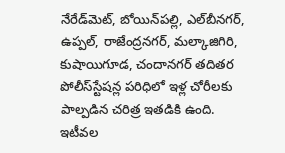నేరేడ్‌మెట్, బోయిన్‌పల్లి, ఎల్‌బీనగర్, ఉప్పల్, రాజేంద్రనగర్, మల్కాజిగిరి, కుషాయిగూడ, చందానగర్ తదితర పోలీస్‌స్టేషన్ల పరిధిలో ఇళ్ల చోరీలకు పాల్పడిన చరిత్ర ఇతడికి ఉంది. ఇటీవల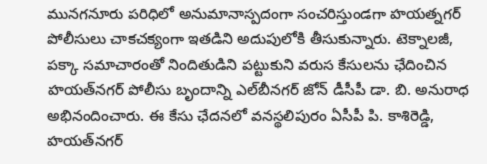మునగనూరు పరిధిలో అనుమానాస్పదంగా సంచరిస్తుండగా హయత్నగర్ పోలీసులు చాకచక్యంగా ఇతడిని అదుపులోకి తీసుకున్నారు. టెక్నాలజీ, పక్కా సమాచారంతో నిందితుడిని పట్టుకుని వరుస కేసులను ఛేదించిన హయత్‌నగర్ పోలీసు బృందాన్ని ఎల్‌బీనగర్ జోన్ డీసీపీ డా. బి. అనురాధ అభినందించారు. ఈ కేసు ఛేదనలో వనస్థలిపురం ఏసీపీ పి. కాశిరెడ్డి, హయత్‌నగర్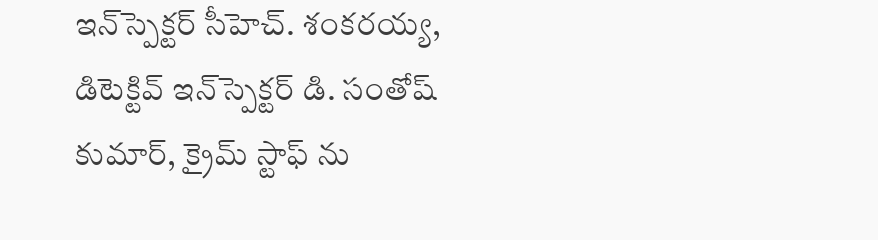ఇన్‌స్పెక్టర్ సీహెచ్. శంకరయ్య, డిటెక్టివ్ ఇన్‌స్పెక్టర్ డి. సంతోష్ కుమార్, క్రైమ్ స్టాఫ్ ను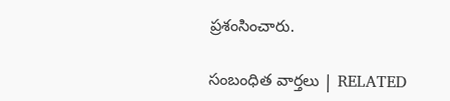ప్రశంసించారు.

సంబంధిత వార్తలు | RELATED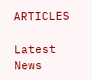ARTICLES

Latest News